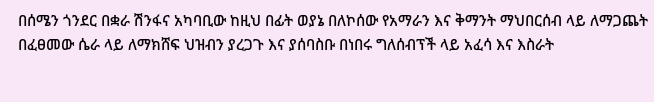በሰሜን ጎንደር በቋራ ሽንፋና አካባቢው ከዚህ በፊት ወያኔ በለኮሰው የአማራን እና ቅማንት ማህበርሰብ ላይ ለማጋጨት በፈፀመው ሴራ ላይ ለማክሸፍ ህዝብን ያረጋጉ እና ያሰባስቡ በነበሩ ግለሰብፕች ላይ አፈሳ እና እስራት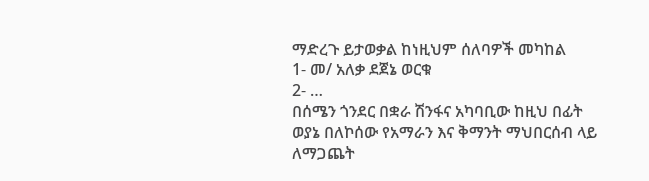ማድረጉ ይታወቃል ከነዚህም ሰለባዎች መካከል
1- መ/ አለቃ ደጀኔ ወርቁ
2- …
በሰሜን ጎንደር በቋራ ሽንፋና አካባቢው ከዚህ በፊት ወያኔ በለኮሰው የአማራን እና ቅማንት ማህበርሰብ ላይ ለማጋጨት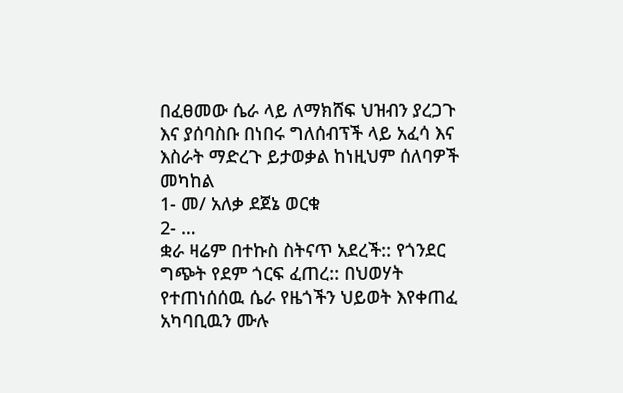በፈፀመው ሴራ ላይ ለማክሸፍ ህዝብን ያረጋጉ እና ያሰባስቡ በነበሩ ግለሰብፕች ላይ አፈሳ እና እስራት ማድረጉ ይታወቃል ከነዚህም ሰለባዎች መካከል
1- መ/ አለቃ ደጀኔ ወርቁ
2- …
ቋራ ዛሬም በተኩስ ስትናጥ አደረች:: የጎንደር ግጭት የደም ጎርፍ ፈጠረ:: በህወሃት የተጠነሰሰዉ ሴራ የዜጎችን ህይወት እየቀጠፈ አካባቢዉን ሙሉ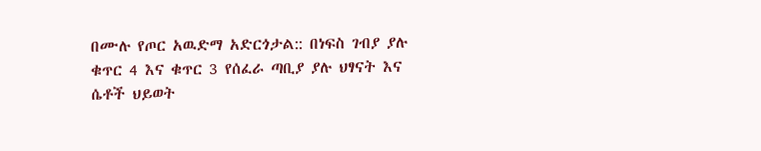በሙሉ የጦር አዉድማ አድርጎታል:: በነፍስ ገብያ ያሉ ቁጥር 4 እና ቁጥር 3 የሰፈራ ጣቢያ ያሉ ህፃናት እና ሴቶች ህይወት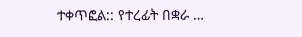ተቀጥፎል:: የተረፊት በቋራ …